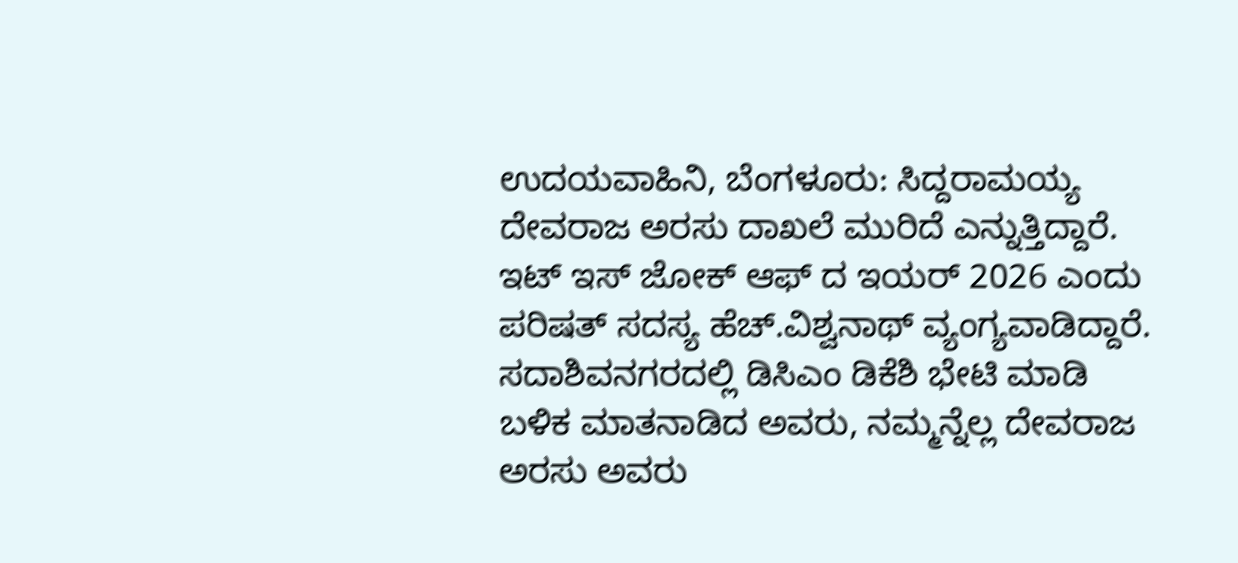ಉದಯವಾಹಿನಿ, ಬೆಂಗಳೂರು: ಸಿದ್ದರಾಮಯ್ಯ ದೇವರಾಜ ಅರಸು ದಾಖಲೆ ಮುರಿದೆ ಎನ್ನುತ್ತಿದ್ದಾರೆ. ಇಟ್ ಇಸ್ ಜೋಕ್ ಆಫ್ ದ ಇಯರ್ 2026 ಎಂದು ಪರಿಷತ್ ಸದಸ್ಯ ಹೆಚ್.ವಿಶ್ವನಾಥ್ ವ್ಯಂಗ್ಯವಾಡಿದ್ದಾರೆ.
ಸದಾಶಿವನಗರದಲ್ಲಿ ಡಿಸಿಎಂ ಡಿಕೆಶಿ ಭೇಟಿ ಮಾಡಿ ಬಳಿಕ ಮಾತನಾಡಿದ ಅವರು, ನಮ್ಮನ್ನೆಲ್ಲ ದೇವರಾಜ ಅರಸು ಅವರು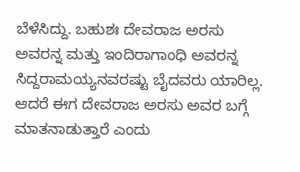ಬೆಳೆಸಿದ್ದು. ಬಹುಶಃ ದೇವರಾಜ ಅರಸು ಅವರನ್ನ ಮತ್ತು ಇಂದಿರಾಗಾಂಧಿ ಅವರನ್ನ ಸಿದ್ದರಾಮಯ್ಯನವರಷ್ಟು ಬೈದವರು ಯಾರಿಲ್ಲ. ಆದರೆ ಈಗ ದೇವರಾಜ ಅರಸು ಅವರ ಬಗ್ಗೆ ಮಾತನಾಡುತ್ತಾರೆ ಎಂದು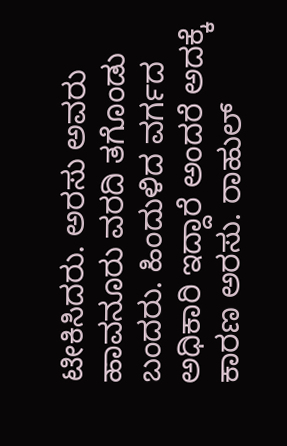ಟೀಕಿಸಿದರು. ಅರಸು ಅವರು ಹಾವನೂರು ವರದಿ ತಗೊಂಡು ಬಂದರು. ಹಿಂದುಳಿದ ವರ್ಗದ ಅಧಿಕಾರಿ ಇದ್ದಾರೆ ಅಂದರೆ ಅದಕ್ಕೆ ಕಾರಣ ಅರಸು. ರಾಹುಲ್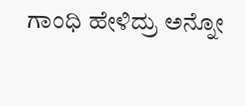ಗಾಂಧಿ ಹೇಳಿದ್ರು ಅನ್ನೋ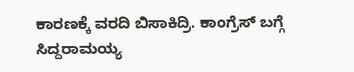ಕಾರಣಕ್ಕೆ ವರದಿ ಬಿಸಾಕಿದ್ರಿ. ಕಾಂಗ್ರೆಸ್ ಬಗ್ಗೆ ಸಿದ್ದರಾಮಯ್ಯ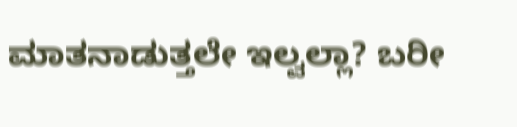ಮಾತನಾಡುತ್ತಲೇ ಇಲ್ವಲ್ಲಾ? ಬರೀ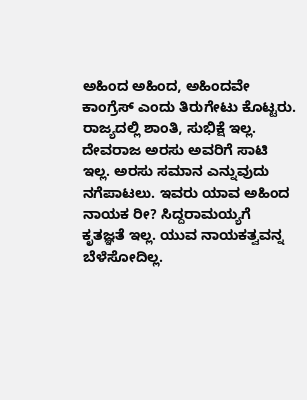ಅಹಿಂದ ಅಹಿಂದ, ಅಹಿಂದವೇ ಕಾಂಗ್ರೆಸ್ ಎಂದು ತಿರುಗೇಟು ಕೊಟ್ಟರು.
ರಾಜ್ಯದಲ್ಲಿ ಶಾಂತಿ, ಸುಭಿಕ್ಷೆ ಇಲ್ಲ. ದೇವರಾಜ ಅರಸು ಅವರಿಗೆ ಸಾಟಿ ಇಲ್ಲ. ಅರಸು ಸಮಾನ ಎನ್ನುವುದು ನಗೆಪಾಟಲು. ಇವರು ಯಾವ ಅಹಿಂದ ನಾಯಕ ರೀ? ಸಿದ್ದರಾಮಯ್ಯಗೆ ಕೃತಜ್ಞತೆ ಇಲ್ಲ. ಯುವ ನಾಯಕತ್ವವನ್ನ ಬೆಳೆಸೋದಿಲ್ಲ.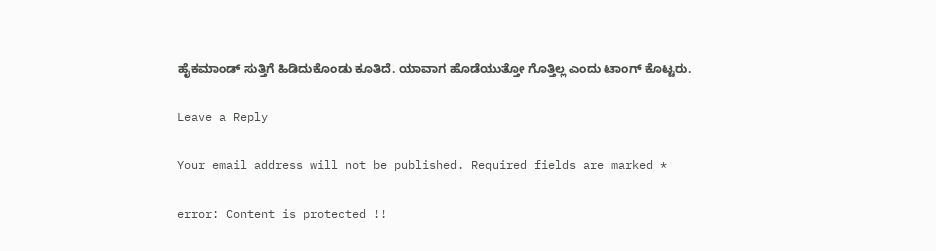ಹೈಕಮಾಂಡ್ ಸುತ್ತಿಗೆ ಹಿಡಿದುಕೊಂಡು ಕೂತಿದೆ. ಯಾವಾಗ ಹೊಡೆಯುತ್ತೋ ಗೊತ್ತಿಲ್ಲ ಎಂದು ಟಾಂಗ್ ಕೊಟ್ಟರು.

Leave a Reply

Your email address will not be published. Required fields are marked *

error: Content is protected !!